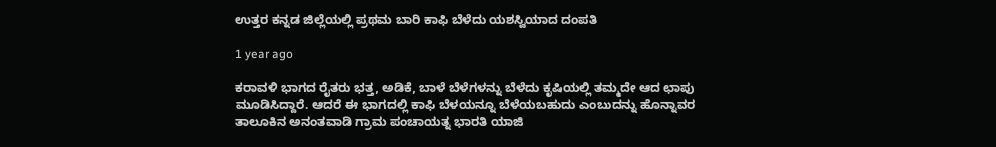ಉತ್ತರ ಕನ್ನಡ ಜಿಲ್ಲೆಯಲ್ಲಿ ಪ್ರಥಮ ಬಾರಿ ಕಾಫಿ ಬೆಳೆದು ಯಶಸ್ವಿಯಾದ ದಂಪತಿ

1 year ago

ಕರಾವಳಿ ಭಾಗದ ರೈತರು ಭತ್ತ, ಅಡಿಕೆ, ಬಾಳೆ ಬೆಳೆಗಳನ್ನು ಬೆಳೆದು ಕೃಷಿಯಲ್ಲಿ ತಮ್ಮದೇ ಆದ ಛಾಪು ಮೂಡಿಸಿದ್ದಾರೆ. ಆದರೆ ಈ ಭಾಗದಲ್ಲಿ ಕಾಫಿ ಬೆಳಯನ್ನೂ ಬೆಳೆಯಬಹುದು ಎಂಬುದನ್ನು ಹೊನ್ನಾವರ ತಾಲೂಕಿನ ಅನಂತವಾಡಿ ಗ್ರಾಮ ಪಂಚಾಯತ್ನ ಭಾರತಿ ಯಾಜಿ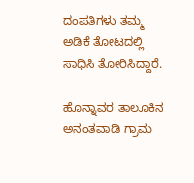ದಂಪತಿಗಳು ತಮ್ಮ ಅಡಿಕೆ ತೋಟದಲ್ಲಿ ಸಾಧಿಸಿ ತೋರಿಸಿದ್ದಾರೆ.

ಹೊನ್ನಾವರ ತಾಲೂಕಿನ ಅನಂತವಾಡಿ ಗ್ರಾಮ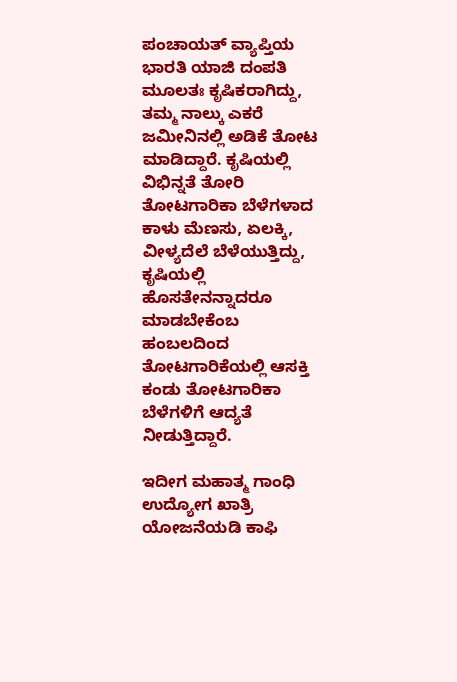ಪಂಚಾಯತ್ ವ್ಯಾಪ್ತಿಯ ಭಾರತಿ ಯಾಜಿ ದಂಪತಿ ಮೂಲತಃ ಕೃಷಿಕರಾಗಿದ್ದು, ತಮ್ಮ ನಾಲ್ಕು ಎಕರೆ ಜಮೀನಿನಲ್ಲಿ ಅಡಿಕೆ ತೋಟ ಮಾಡಿದ್ದಾರೆ. ಕೃಷಿಯಲ್ಲಿ ವಿಭಿನ್ನತೆ ತೋರಿ ತೋಟಗಾರಿಕಾ ಬೆಳೆಗಳಾದ ಕಾಳು ಮೆಣಸು, ಏಲಕ್ಕಿ, ವೀಳ್ಯದೆಲೆ ಬೆಳೆಯುತ್ತಿದ್ದು, ಕೃಷಿಯಲ್ಲಿ ಹೊಸತೇನನ್ನಾದರೂ ಮಾಡಬೇಕೆಂಬ ಹಂಬಲದಿಂದ ತೋಟಗಾರಿಕೆಯಲ್ಲಿ ಆಸಕ್ತಿ ಕಂಡು ತೋಟಗಾರಿಕಾ ಬೆಳೆಗಳಿಗೆ ಆದ್ಯತೆ ನೀಡುತ್ತಿದ್ದಾರೆ.

ಇದೀಗ ಮಹಾತ್ಮ ಗಾಂಧಿ ಉದ್ಯೋಗ ಖಾತ್ರಿ ಯೋಜನೆಯಡಿ ಕಾಫಿ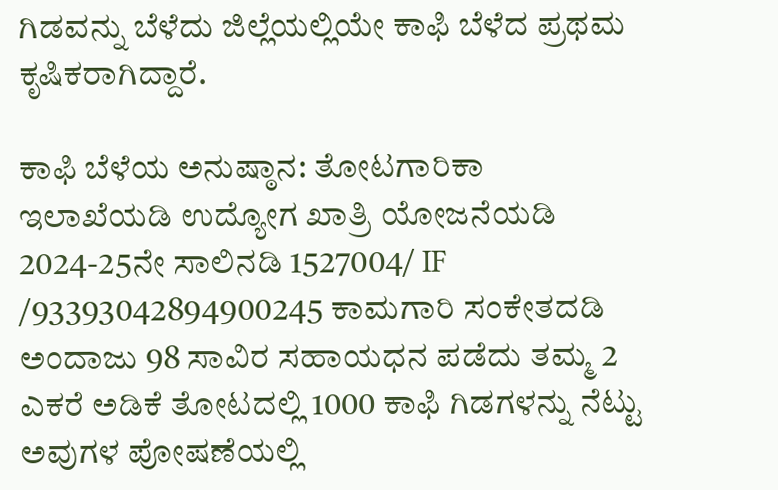ಗಿಡವನ್ನು ಬೆಳೆದು ಜಿಲ್ಲೆಯಲ್ಲಿಯೇ ಕಾಫಿ ಬೆಳೆದ ಪ್ರಥಮ ಕೃಷಿಕರಾಗಿದ್ದಾರೆ.

ಕಾಫಿ ಬೆಳೆಯ ಅನುಷ್ಠಾನ: ತೋಟಗಾರಿಕಾ ಇಲಾಖೆಯಡಿ ಉದ್ಯೋಗ ಖಾತ್ರಿ ಯೋಜನೆಯಡಿ 2024-25ನೇ ಸಾಲಿನಡಿ 1527004/ IF /93393042894900245 ಕಾಮಗಾರಿ ಸಂಕೇತದಡಿ ಅಂದಾಜು 98 ಸಾವಿರ ಸಹಾಯಧನ ಪಡೆದು ತಮ್ಮ 2 ಎಕರೆ ಅಡಿಕೆ ತೋಟದಲ್ಲಿ 1000 ಕಾಫಿ ಗಿಡಗಳನ್ನು ನೆಟ್ಟು ಅವುಗಳ ಪೋಷಣೆಯಲ್ಲಿ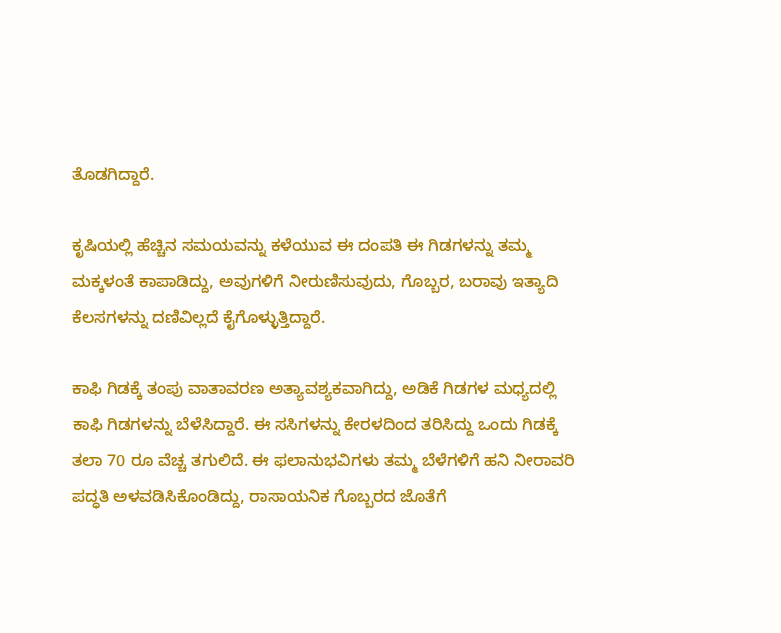ತೊಡಗಿದ್ದಾರೆ.

ಕೃಷಿಯಲ್ಲಿ ಹೆಚ್ಚಿನ ಸಮಯವನ್ನು ಕಳೆಯುವ ಈ ದಂಪತಿ ಈ ಗಿಡಗಳನ್ನು ತಮ್ಮ ಮಕ್ಕಳಂತೆ ಕಾಪಾಡಿದ್ದು, ಅವುಗಳಿಗೆ ನೀರುಣಿಸುವುದು, ಗೊಬ್ಬರ, ಬರಾವು ಇತ್ಯಾದಿ ಕೆಲಸಗಳನ್ನು ದಣಿವಿಲ್ಲದೆ ಕೈಗೊಳ್ಳುತ್ತಿದ್ದಾರೆ.

ಕಾಫಿ ಗಿಡಕ್ಕೆ ತಂಪು ವಾತಾವರಣ ಅತ್ಯಾವಶ್ಯಕವಾಗಿದ್ದು, ಅಡಿಕೆ ಗಿಡಗಳ ಮಧ್ಯದಲ್ಲಿ ಕಾಫಿ ಗಿಡಗಳನ್ನು ಬೆಳೆಸಿದ್ದಾರೆ. ಈ ಸಸಿಗಳನ್ನು ಕೇರಳದಿಂದ ತರಿಸಿದ್ದು ಒಂದು ಗಿಡಕ್ಕೆ ತಲಾ 70 ರೂ ವೆಚ್ಚ ತಗುಲಿದೆ. ಈ ಫಲಾನುಭವಿಗಳು ತಮ್ಮ ಬೆಳೆಗಳಿಗೆ ಹನಿ ನೀರಾವರಿ ಪದ್ಧತಿ ಅಳವಡಿಸಿಕೊಂಡಿದ್ದು, ರಾಸಾಯನಿಕ ಗೊಬ್ಬರದ ಜೊತೆಗೆ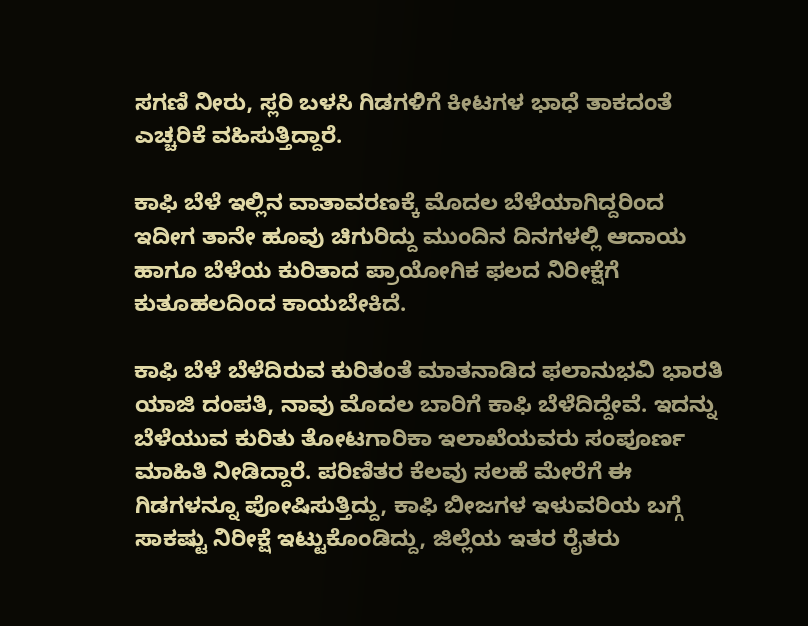ಸಗಣಿ ನೀರು, ಸ್ಲರಿ ಬಳಸಿ ಗಿಡಗಳಿಗೆ ಕೀಟಗಳ ಭಾಧೆ ತಾಕದಂತೆ ಎಚ್ಚರಿಕೆ ವಹಿಸುತ್ತಿದ್ದಾರೆ.

ಕಾಫಿ ಬೆಳೆ ಇಲ್ಲಿನ ವಾತಾವರಣಕ್ಕೆ ಮೊದಲ ಬೆಳೆಯಾಗಿದ್ದರಿಂದ ಇದೀಗ ತಾನೇ ಹೂವು ಚಿಗುರಿದ್ದು ಮುಂದಿನ ದಿನಗಳಲ್ಲಿ ಆದಾಯ ಹಾಗೂ ಬೆಳೆಯ ಕುರಿತಾದ ಪ್ರಾಯೋಗಿಕ ಫಲದ ನಿರೀಕ್ಷೆಗೆ ಕುತೂಹಲದಿಂದ ಕಾಯಬೇಕಿದೆ.

ಕಾಫಿ ಬೆಳೆ ಬೆಳೆದಿರುವ ಕುರಿತಂತೆ ಮಾತನಾಡಿದ ಫಲಾನುಭವಿ ಭಾರತಿ ಯಾಜಿ ದಂಪತಿ, ನಾವು ಮೊದಲ ಬಾರಿಗೆ ಕಾಫಿ ಬೆಳೆದಿದ್ದೇವೆ. ಇದನ್ನು ಬೆಳೆಯುವ ಕುರಿತು ತೋಟಗಾರಿಕಾ ಇಲಾಖೆಯವರು ಸಂಪೂರ್ಣ ಮಾಹಿತಿ ನೀಡಿದ್ದಾರೆ. ಪರಿಣಿತರ ಕೆಲವು ಸಲಹೆ ಮೇರೆಗೆ ಈ ಗಿಡಗಳನ್ನೂ ಪೋಷಿಸುತ್ತಿದ್ದು, ಕಾಫಿ ಬೀಜಗಳ ಇಳುವರಿಯ ಬಗ್ಗೆ ಸಾಕಷ್ಟು ನಿರೀಕ್ಷೆ ಇಟ್ಟುಕೊಂಡಿದ್ದು, ಜಿಲ್ಲೆಯ ಇತರ ರೈತರು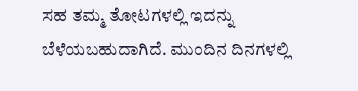ಸಹ ತಮ್ಮ ತೋಟಗಳಲ್ಲಿ ಇದನ್ನು ಬೆಳೆಯಬಹುದಾಗಿದೆ. ಮುಂದಿನ ದಿನಗಳಲ್ಲಿ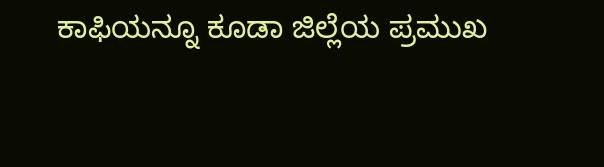ಕಾಫಿಯನ್ನೂ ಕೂಡಾ ಜಿಲ್ಲೆಯ ಪ್ರಮುಖ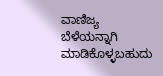ವಾಣಿಜ್ಯ ಬೆಳೆಯನ್ನಾಗಿ ಮಾಡಿಕೊಳ್ಳಬಹುದು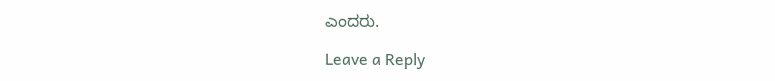ಎಂದರು.

Leave a Reply